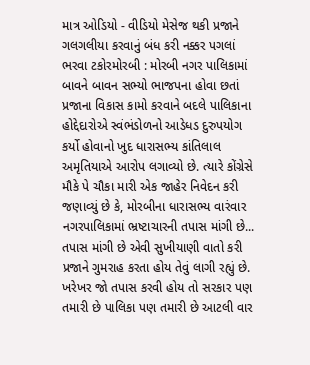માત્ર ઓડિયો - વીડિયો મેસેજ થકી પ્રજાને ગલગલીયા કરવાનું બંધ કરી નક્કર પગલાં ભરવા ટકોરમોરબી : મોરબી નગર પાલિકામાં બાવને બાવન સભ્યો ભાજપના હોવા છતાં પ્રજાના વિકાસ કામો કરવાને બદલે પાલિકાના હોદ્દેદારોએ સ્વંભંડોળનો આડેધડ દુરુપયોગ કર્યો હોવાનો ખુદ ધારાસભ્ય કાંતિલાલ અમૃતિયાએ આરોપ લગાવ્યો છે. ત્યારે કોંગ્રેસે મૌકે પે ચૌકા મારી એક જાહેર નિવેદન કરી જણાવ્યું છે કે, મોરબીના ધારાસભ્ય વારંવાર નગરપાલિકામાં ભ્રષ્ટાચારની તપાસ માંગી છે... તપાસ માંગી છે એવી સુખીયાણી વાતો કરી પ્રજાને ગુમરાહ કરતા હોય તેવું લાગી રહ્યું છે. ખરેખર જો તપાસ કરવી હોય તો સરકાર પણ તમારી છે પાલિકા પણ તમારી છે આટલી વાર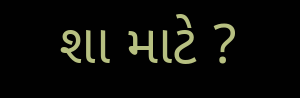શા માટે ?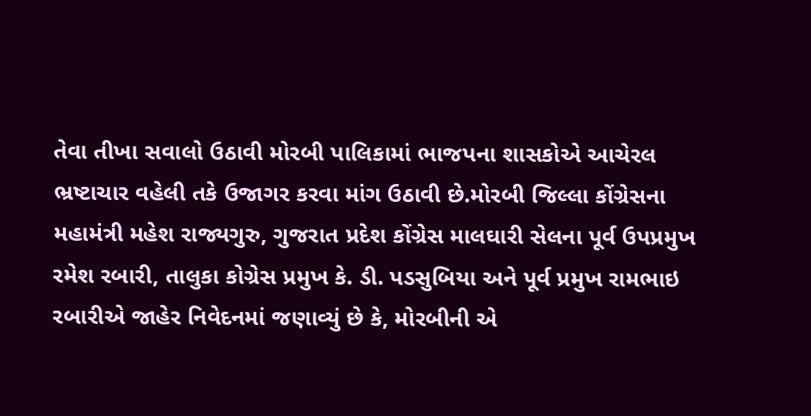તેવા તીખા સવાલો ઉઠાવી મોરબી પાલિકામાં ભાજપના શાસકોએ આચેરલ ભ્રષ્ટાચાર વહેલી તકે ઉજાગર કરવા માંગ ઉઠાવી છે.મોરબી જિલ્લા કોંગ્રેસના મહામંત્રી મહેશ રાજ્યગુરુ, ગુજરાત પ્રદેશ કોંગ્રેસ માલઘારી સેલના પૂર્વ ઉપપ્રમુખ રમેશ રબારી, તાલુકા કોગ્રેસ પ્રમુખ કે. ડી. પડસુબિયા અને પૂર્વ પ્રમુખ રામભાઇ રબારીએ જાહેર નિવેદનમાં જણાવ્યું છે કે, મોરબીની એ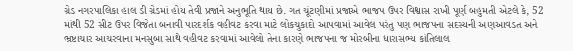ગ્રેડ નગરપાલિકા હાલ ડી ગ્રેડમાં હોય તેવી પ્રજાને અનુભૂતિ થાય છે. ગત ચૂંટણીમાં પ્રજાએ ભાજપ ઉપર વિશ્વાસ રાખી પૂર્ણ બહુમતી એટલે કે, 52 માંથી 52 સીટ ઉપર વિજેતા બનાવી પારદર્શક વહીવટ કરવા માટે લોકચુકાદો આપવામાં આવેલ પરંતુ પણ ભાજપના સદસ્યની અણઆવડત અને ભ્રષ્ટાચાર આચરવાના મનસુબા સાથે વહીવટ કરવામાં આવેલો તેના કારણે ભાજપના જ મોરબીના ધારાસભ્ય કાંતિલાલ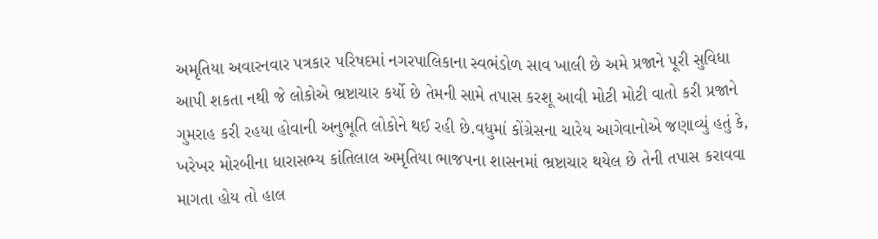અમૃતિયા અવારનવાર પત્રકાર પરિષદમાં નગરપાલિકાના સ્વભંડોળ સાવ ખાલી છે અમે પ્રજાને પૂરી સુવિધા આપી શકતા નથી જે લોકોએ ભ્રષ્ટાચાર કર્યો છે તેમની સામે તપાસ કરશૂ આવી મોટી મોટી વાતો કરી પ્રજાને ગુમરાહ કરી રહયા હોવાની અનુભૂતિ લોકોને થઈ રહી છે.વધુમાં કોંગ્રેસના ચારેય આગેવાનોએ જણાવ્યું હતું કે, ખરેખર મોરબીના ધારાસભ્ય કાંતિલાલ અમૃતિયા ભાજપના શાસનમાં ભ્રષ્ટાચાર થયેલ છે તેની તપાસ કરાવવા માગતા હોય તો હાલ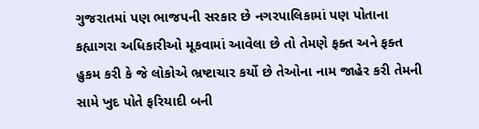ગુજરાતમાં પણ ભાજપની સરકાર છે નગરપાલિકામાં પણ પોતાના કહ્યાગરા અધિકારીઓ મૂકવામાં આવેલા છે તો તેમણે ફક્ત અને ફક્ત હુકમ કરી કે જે લોકોએ ભ્રષ્ટાચાર કર્યો છે તેઓના નામ જાહેર કરી તેમની સામે ખુદ પોતે ફરિયાદી બની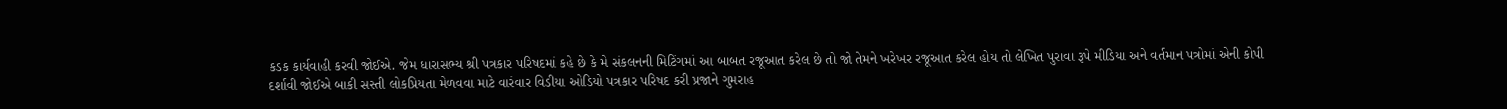કડક કાર્યવાહી કરવી જોઈએ. જેમ ધારાસભ્ય શ્રી પત્રકાર પરિષદમાં કહે છે કે મે સંકલનની મિટિંગમાં આ બાબત રજૂઆત કરેલ છે તો જો તેમને ખરેખર રજૂઆત કરેલ હોય તો લેખિત પુરાવા રૂપે મીડિયા અને વર્તમાન પત્રોમાં એની કોપી દર્શાવી જોઈએ બાકી સસ્તી લોકપ્રિયતા મેળવવા માટે વારંવાર વિડીયા ઓડિયો પત્રકાર પરિષદ કરી પ્રજાને ગુમરાહ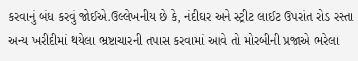કરવાનું બંધ કરવું જોઈએ.ઉલ્લેખનીય છે કે, નંદીઘર અને સ્ટ્રીટ લાઈટ ઉપરાંત રોડ રસ્તા અન્ય ખરીદીમાં થયેલા ભ્રષ્ટાચારની તપાસ કરવામાં આવે તો મોરબીની પ્રજાએ ભરેલા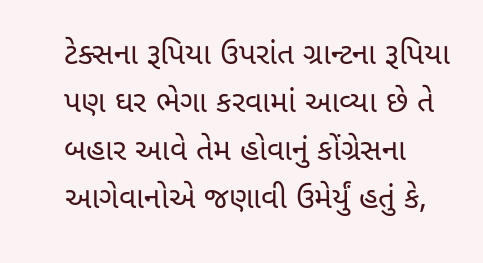ટેક્સના રૂપિયા ઉપરાંત ગ્રાન્ટના રૂપિયા પણ ઘર ભેગા કરવામાં આવ્યા છે તે બહાર આવે તેમ હોવાનું કોંગ્રેસના આગેવાનોએ જણાવી ઉમેર્યું હતું કે,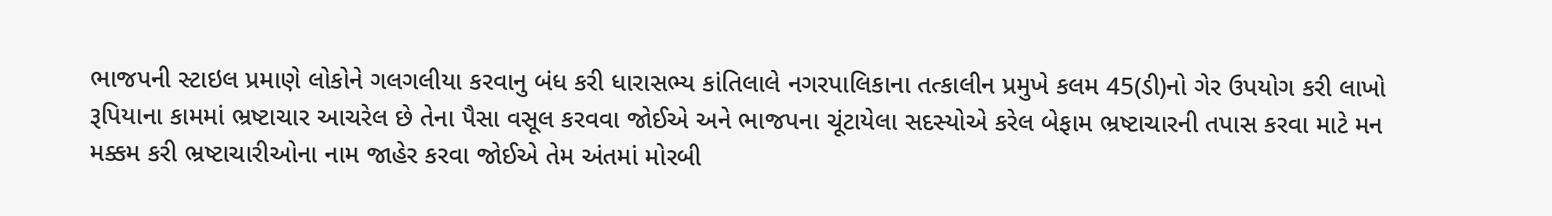ભાજપની સ્ટાઇલ પ્રમાણે લોકોને ગલગલીયા કરવાનુ બંધ કરી ધારાસભ્ય કાંતિલાલે નગરપાલિકાના તત્કાલીન પ્રમુખે કલમ 45(ડી)નો ગેર ઉપયોગ કરી લાખો રૂપિયાના કામમાં ભ્રષ્ટાચાર આચરેલ છે તેના પૈસા વસૂલ કરવવા જોઈએ અને ભાજપના ચૂંટાયેલા સદસ્યોએ કરેલ બેફામ ભ્રષ્ટાચારની તપાસ કરવા માટે મન મક્કમ કરી ભ્રષ્ટાચારીઓના નામ જાહેર કરવા જોઈએ તેમ અંતમાં મોરબી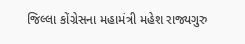જિલ્લા કોંગ્રેસના મહામંત્રી મહેશ રાજ્યગુરુ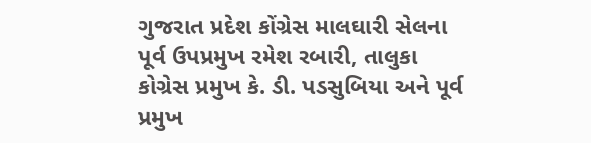ગુજરાત પ્રદેશ કોંગ્રેસ માલઘારી સેલના પૂર્વ ઉપપ્રમુખ રમેશ રબારી, તાલુકા કોગ્રેસ પ્રમુખ કે. ડી. પડસુબિયા અને પૂર્વ પ્રમુખ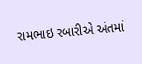રામભાઇ રબારીએ અંતમાં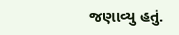જણાવ્યુ હતું.